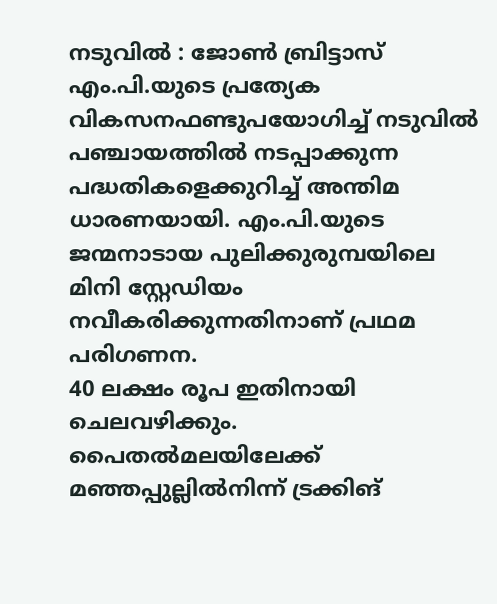നടുവിൽ : ജോൺ ബ്രിട്ടാസ് എം.പി.യുടെ പ്രത്യേക വികസനഫണ്ടുപയോഗിച്ച് നടുവിൽ പഞ്ചായത്തിൽ നടപ്പാക്കുന്ന പദ്ധതികളെക്കുറിച്ച് അന്തിമ ധാരണയായി. എം.പി.യുടെ ജന്മനാടായ പുലിക്കുരുമ്പയിലെ മിനി സ്റ്റേഡിയം നവീകരിക്കുന്നതിനാണ് പ്രഥമ പരിഗണന.
40 ലക്ഷം രൂപ ഇതിനായി ചെലവഴിക്കും. പൈതൽമലയിലേക്ക് മഞ്ഞപ്പുല്ലിൽനിന്ന് ട്രക്കിങ്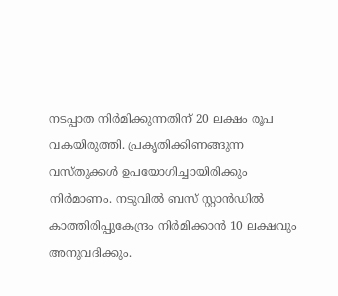നടപ്പാത നിർമിക്കുന്നതിന് 20 ലക്ഷം രൂപ വകയിരുത്തി. പ്രകൃതിക്കിണങ്ങുന്ന വസ്തുക്കൾ ഉപയോഗിച്ചായിരിക്കും നിർമാണം. നടുവിൽ ബസ് സ്റ്റാൻഡിൽ കാത്തിരിപ്പുകേന്ദ്രം നിർമിക്കാൻ 10 ലക്ഷവും അനുവദിക്കും.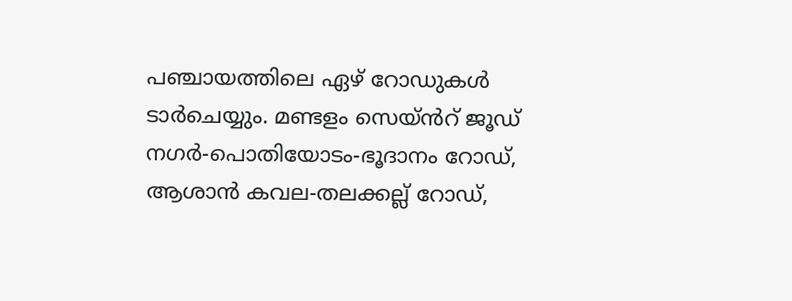പഞ്ചായത്തിലെ ഏഴ് റോഡുകൾ ടാർചെയ്യും. മണ്ടളം സെയ്ൻറ് ജൂഡ് നഗർ-പൊതിയോടം-ഭൂദാനം റോഡ്, ആശാൻ കവല-തലക്കല്ല് റോഡ്,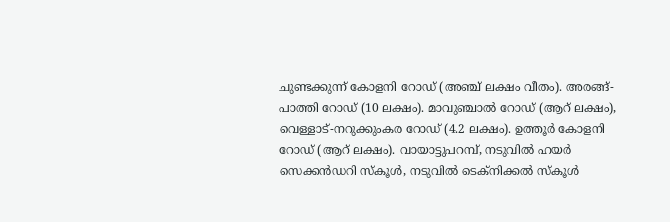ചുണ്ടക്കുന്ന് കോളനി റോഡ് (അഞ്ച് ലക്ഷം വീതം). അരങ്ങ്-പാത്തി റോഡ് (10 ലക്ഷം). മാവുഞ്ചാൽ റോഡ് (ആറ് ലക്ഷം), വെള്ളാട്-നറുക്കുംകര റോഡ് (4.2 ലക്ഷം). ഉത്തൂർ കോളനി റോഡ് (ആറ് ലക്ഷം). വായാട്ടുപറമ്പ്, നടുവിൽ ഹയർ സെക്കൻഡറി സ്കൂൾ, നടുവിൽ ടെക്നിക്കൽ സ്കൂൾ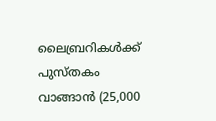ലൈബ്രറികൾക്ക് പുസ്തകം വാങ്ങാൻ (25,000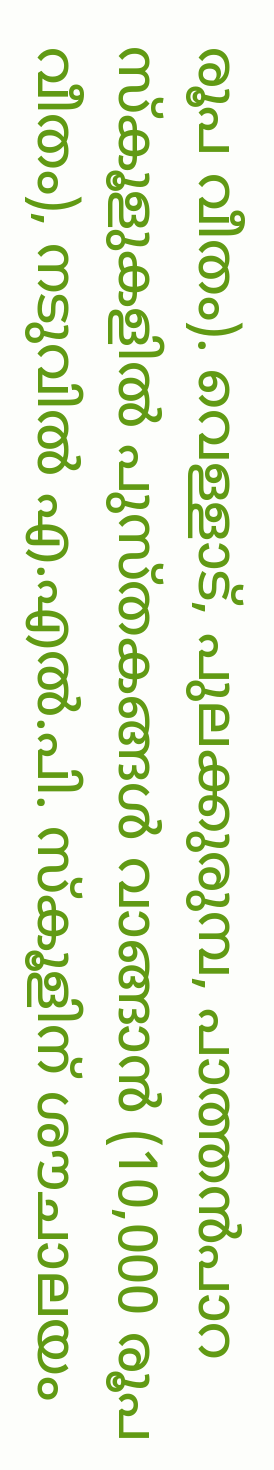രൂപ വീതം). വെള്ളാട്, പുലക്കുരുമ്പ, പാത്തൻപാറ സ്കൂളുകളിൽ പുസ്തകങ്ങൾ വാങ്ങാൻ (10,000 രൂപ വീതം), നടുവിൽ എ.എൽ.പി. സ്കൂളിന് ശൗചാലയം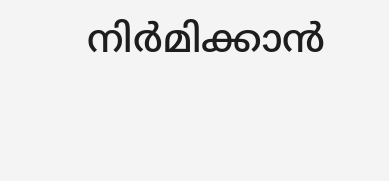നിർമിക്കാൻ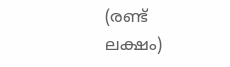(രണ്ട് ലക്ഷം)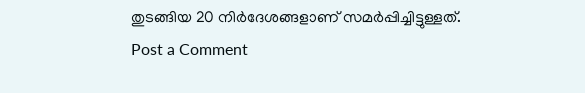തുടങ്ങിയ 20 നിർദേശങ്ങളാണ് സമർപ്പിച്ചിട്ടുള്ളത്.
Post a Comment